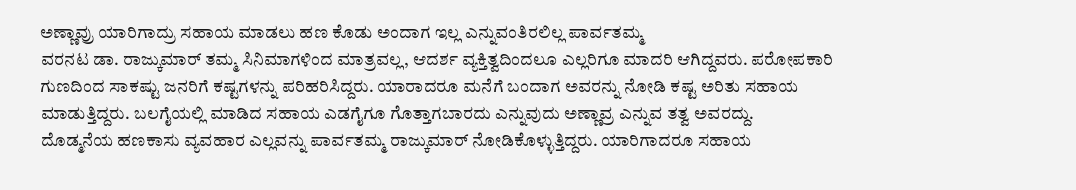ಅಣ್ಣಾವ್ರು ಯಾರಿಗಾದ್ರು ಸಹಾಯ ಮಾಡಲು ಹಣ ಕೊಡು ಅಂದಾಗ ಇಲ್ಲ ಎನ್ನುವಂತಿರಲಿಲ್ಲ ಪಾರ್ವತಮ್ಮ
ವರನಟ ಡಾ. ರಾಜ್ಕುಮಾರ್ ತಮ್ಮ ಸಿನಿಮಾಗಳಿಂದ ಮಾತ್ರವಲ್ಲ, ಆದರ್ಶ ವ್ಯಕ್ತಿತ್ವದಿಂದಲೂ ಎಲ್ಲರಿಗೂ ಮಾದರಿ ಆಗಿದ್ದವರು. ಪರೋಪಕಾರಿ ಗುಣದಿಂದ ಸಾಕಷ್ಟು ಜನರಿಗೆ ಕಷ್ಟಗಳನ್ನು ಪರಿಹರಿಸಿದ್ದರು. ಯಾರಾದರೂ ಮನೆಗೆ ಬಂದಾಗ ಅವರನ್ನು ನೋಡಿ ಕಷ್ಟ ಅರಿತು ಸಹಾಯ ಮಾಡುತ್ತಿದ್ದರು. ಬಲಗೈಯಲ್ಲಿ ಮಾಡಿದ ಸಹಾಯ ಎಡಗೈಗೂ ಗೊತ್ತಾಗಬಾರದು ಎನ್ನುವುದು ಅಣ್ಣಾವ್ರ ಎನ್ನುವ ತತ್ವ ಅವರದ್ದು.
ದೊಡ್ಮನೆಯ ಹಣಕಾಸು ವ್ಯವಹಾರ ಎಲ್ಲವನ್ನು ಪಾರ್ವತಮ್ಮ ರಾಜ್ಕುಮಾರ್ ನೋಡಿಕೊಳ್ಳುತ್ತಿದ್ದರು. ಯಾರಿಗಾದರೂ ಸಹಾಯ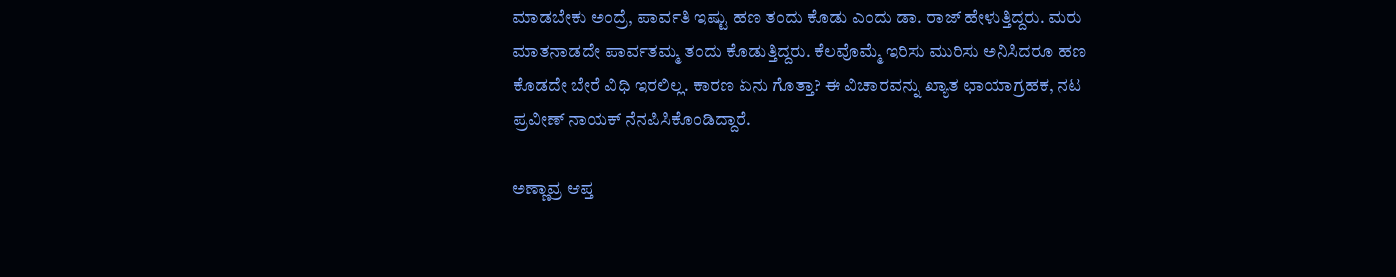ಮಾಡಬೇಕು ಅಂದ್ರೆ, ಪಾರ್ವತಿ ಇಷ್ಟು ಹಣ ತಂದು ಕೊಡು ಎಂದು ಡಾ. ರಾಜ್ ಹೇಳುತ್ತಿದ್ದರು. ಮರು ಮಾತನಾಡದೇ ಪಾರ್ವತಮ್ಮ ತಂದು ಕೊಡುತ್ತಿದ್ದರು. ಕೆಲವೊಮ್ಮೆ ಇರಿಸು ಮುರಿಸು ಅನಿಸಿದರೂ ಹಣ ಕೊಡದೇ ಬೇರೆ ವಿಧಿ ಇರಲಿಲ್ಲ. ಕಾರಣ ಏನು ಗೊತ್ತಾ? ಈ ವಿಚಾರವನ್ನು ಖ್ಯಾತ ಛಾಯಾಗ್ರಹಕ, ನಟ ಪ್ರವೀಣ್ ನಾಯಕ್ ನೆನಪಿಸಿಕೊಂಡಿದ್ದಾರೆ.

ಅಣ್ಣಾವ್ರ ಆಪ್ತ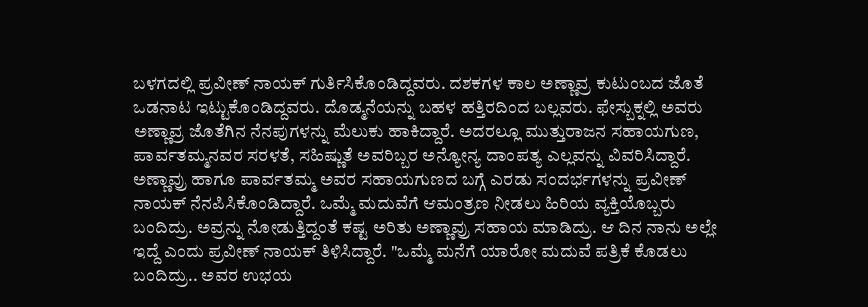ಬಳಗದಲ್ಲಿ ಪ್ರವೀಣ್ ನಾಯಕ್ ಗುರ್ತಿಸಿಕೊಂಡಿದ್ದವರು. ದಶಕಗಳ ಕಾಲ ಅಣ್ಣಾವ್ರ ಕುಟುಂಬದ ಜೊತೆ ಒಡನಾಟ ಇಟ್ಟುಕೊಂಡಿದ್ದವರು. ದೊಡ್ಮನೆಯನ್ನು ಬಹಳ ಹತ್ತಿರದಿಂದ ಬಲ್ಲವರು. ಫೇಸ್ಬುಕ್ನಲ್ಲಿ ಅವರು ಅಣ್ಣಾವ್ರ ಜೊತೆಗಿನ ನೆನಪುಗಳನ್ನು ಮೆಲುಕು ಹಾಕಿದ್ದಾರೆ. ಅದರಲ್ಲೂ ಮುತ್ತುರಾಜನ ಸಹಾಯಗುಣ, ಪಾರ್ವತಮ್ಮನವರ ಸರಳತೆ, ಸಹಿಷ್ಣುತೆ ಅವರಿಬ್ಬರ ಅನ್ಯೋನ್ಯ ದಾಂಪತ್ಯ ಎಲ್ಲವನ್ನು ವಿವರಿಸಿದ್ದಾರೆ.
ಅಣ್ಣಾವ್ರು ಹಾಗೂ ಪಾರ್ವತಮ್ಮ ಅವರ ಸಹಾಯಗುಣದ ಬಗ್ಗೆ ಎರಡು ಸಂದರ್ಭಗಳನ್ನು ಪ್ರವೀಣ್ ನಾಯಕ್ ನೆನಪಿಸಿಕೊಂಡಿದ್ದಾರೆ. ಒಮ್ಮೆ ಮದುವೆಗೆ ಆಮಂತ್ರಣ ನೀಡಲು ಹಿರಿಯ ವ್ಯಕ್ತಿಯೊಬ್ಬರು ಬಂದಿದ್ರು. ಅವ್ರನ್ನು ನೋಡುತ್ತಿದ್ದಂತೆ ಕಷ್ಟ ಅರಿತು ಅಣ್ಣಾವ್ರು ಸಹಾಯ ಮಾಡಿದ್ರು. ಆ ದಿನ ನಾನು ಅಲ್ಲೇ ಇದ್ದೆ ಎಂದು ಪ್ರವೀಣ್ ನಾಯಕ್ ತಿಳಿಸಿದ್ದಾರೆ. "ಒಮ್ಮೆ ಮನೆಗೆ ಯಾರೋ ಮದುವೆ ಪತ್ರಿಕೆ ಕೊಡಲು ಬಂದಿದ್ರು.. ಅವರ ಉಭಯ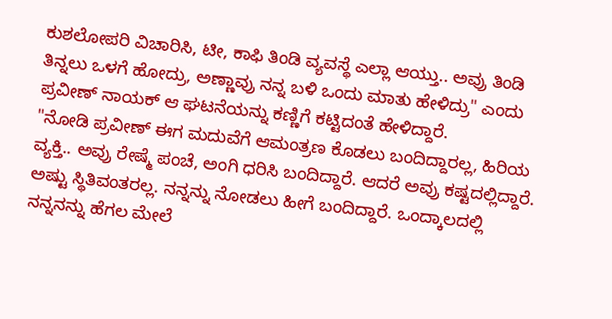ಕುಶಲೋಪರಿ ವಿಚಾರಿಸಿ, ಟೀ, ಕಾಫಿ ತಿಂಡಿ ವ್ಯವಸ್ಥೆ ಎಲ್ಲಾ ಆಯ್ತು.. ಅವ್ರು ತಿಂಡಿ ತಿನ್ನಲು ಒಳಗೆ ಹೋದ್ರು, ಅಣ್ಣಾವ್ರು ನನ್ನ ಬಳಿ ಒಂದು ಮಾತು ಹೇಳಿದ್ರು" ಎಂದು ಪ್ರವೀಣ್ ನಾಯಕ್ ಆ ಘಟನೆಯನ್ನು ಕಣ್ಣಿಗೆ ಕಟ್ಟಿದಂತೆ ಹೇಳಿದ್ದಾರೆ.
"ನೋಡಿ ಪ್ರವೀಣ್ ಈಗ ಮದುವೆಗೆ ಆಮಂತ್ರಣ ಕೊಡಲು ಬಂದಿದ್ದಾರಲ್ಲ, ಹಿರಿಯ ವ್ಯಕ್ತಿ.. ಅವ್ರು ರೇಷ್ಮೆ ಪಂಚೆ, ಅಂಗಿ ಧರಿಸಿ ಬಂದಿದ್ದಾರೆ. ಆದರೆ ಅವ್ರು ಕಷ್ಟದಲ್ಲಿದ್ದಾರೆ. ಅಷ್ಟು ಸ್ಥಿತಿವಂತರಲ್ಲ. ನನ್ನನ್ನು ನೋಡಲು ಹೀಗೆ ಬಂದಿದ್ದಾರೆ. ಒಂದ್ಕಾಲದಲ್ಲಿ ನನ್ನನನ್ನು ಹೆಗಲ ಮೇಲೆ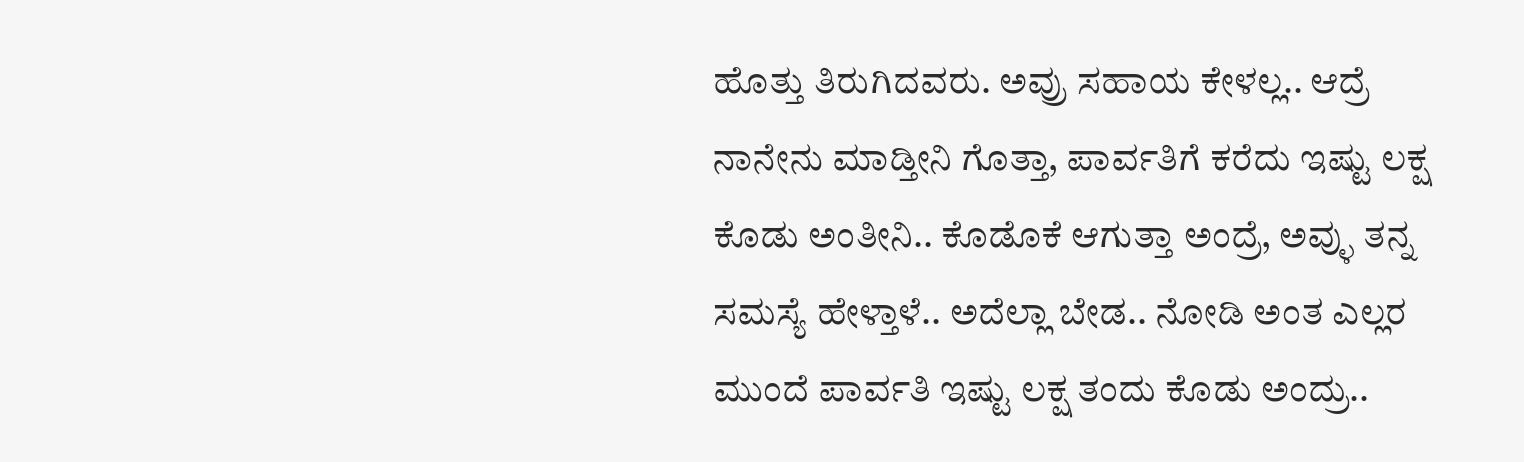ಹೊತ್ತು ತಿರುಗಿದವರು. ಅವ್ರು ಸಹಾಯ ಕೇಳಲ್ಲ.. ಆದ್ರೆ ನಾನೇನು ಮಾಡ್ತೀನಿ ಗೊತ್ತಾ, ಪಾರ್ವತಿಗೆ ಕರೆದು ಇಷ್ಟು ಲಕ್ಷ ಕೊಡು ಅಂತೀನಿ.. ಕೊಡೊಕೆ ಆಗುತ್ತಾ ಅಂದ್ರೆ, ಅವ್ಳು ತನ್ನ ಸಮಸ್ಯೆ ಹೇಳ್ತಾಳೆ.. ಅದೆಲ್ಲಾ ಬೇಡ.. ನೋಡಿ ಅಂತ ಎಲ್ಲರ ಮುಂದೆ ಪಾರ್ವತಿ ಇಷ್ಟು ಲಕ್ಷ ತಂದು ಕೊಡು ಅಂದ್ರು..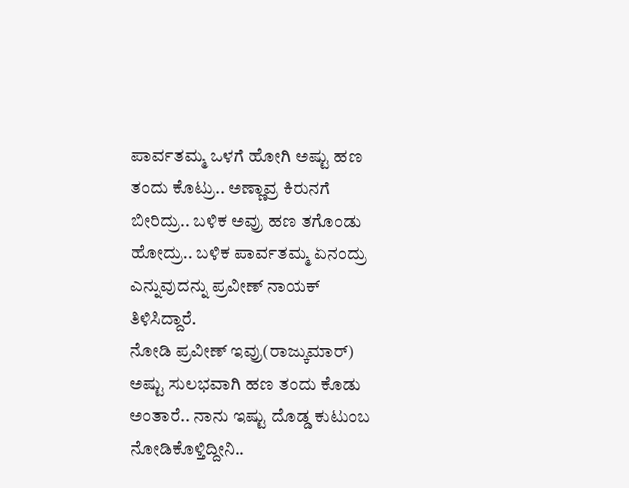ಪಾರ್ವತಮ್ಮ ಒಳಗೆ ಹೋಗಿ ಅಷ್ಟು ಹಣ ತಂದು ಕೊಟ್ರು.. ಅಣ್ಣಾವ್ರ ಕಿರುನಗೆ ಬೀರಿದ್ರು.. ಬಳಿಕ ಅವ್ರು ಹಣ ತಗೊಂಡು ಹೋದ್ರು.. ಬಳಿಕ ಪಾರ್ವತಮ್ಮ ಏನಂದ್ರು ಎನ್ನುವುದನ್ನು ಪ್ರವೀಣ್ ನಾಯಕ್ ತಿಳಿಸಿದ್ದಾರೆ.
ನೋಡಿ ಪ್ರವೀಣ್ ಇವ್ರು(ರಾಜ್ಕುಮಾರ್) ಅಷ್ಟು ಸುಲಭವಾಗಿ ಹಣ ತಂದು ಕೊಡು ಅಂತಾರೆ.. ನಾನು ಇಷ್ಟು ದೊಡ್ಡ ಕುಟುಂಬ ನೋಡಿಕೊಳ್ತಿದ್ದೀನಿ..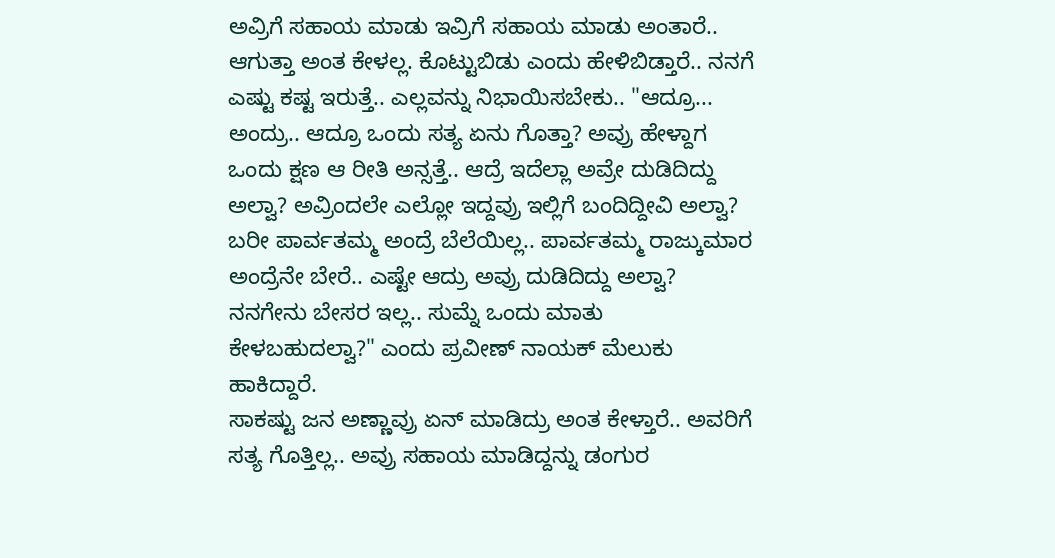ಅವ್ರಿಗೆ ಸಹಾಯ ಮಾಡು ಇವ್ರಿಗೆ ಸಹಾಯ ಮಾಡು ಅಂತಾರೆ.. ಆಗುತ್ತಾ ಅಂತ ಕೇಳಲ್ಲ. ಕೊಟ್ಟುಬಿಡು ಎಂದು ಹೇಳಿಬಿಡ್ತಾರೆ.. ನನಗೆ ಎಷ್ಟು ಕಷ್ಟ ಇರುತ್ತೆ.. ಎಲ್ಲವನ್ನು ನಿಭಾಯಿಸಬೇಕು.. "ಆದ್ರೂ... ಅಂದ್ರು.. ಆದ್ರೂ ಒಂದು ಸತ್ಯ ಏನು ಗೊತ್ತಾ? ಅವ್ರು ಹೇಳ್ದಾಗ ಒಂದು ಕ್ಷಣ ಆ ರೀತಿ ಅನ್ಸತ್ತೆ.. ಆದ್ರೆ ಇದೆಲ್ಲಾ ಅವ್ರೇ ದುಡಿದಿದ್ದು ಅಲ್ವಾ? ಅವ್ರಿಂದಲೇ ಎಲ್ಲೋ ಇದ್ದವ್ರು ಇಲ್ಲಿಗೆ ಬಂದಿದ್ದೀವಿ ಅಲ್ವಾ? ಬರೀ ಪಾರ್ವತಮ್ಮ ಅಂದ್ರೆ ಬೆಲೆಯಿಲ್ಲ.. ಪಾರ್ವತಮ್ಮ ರಾಜ್ಕುಮಾರ ಅಂದ್ರೆನೇ ಬೇರೆ.. ಎಷ್ಟೇ ಆದ್ರು ಅವ್ರು ದುಡಿದಿದ್ದು ಅಲ್ವಾ? ನನಗೇನು ಬೇಸರ ಇಲ್ಲ.. ಸುಮ್ನೆ ಒಂದು ಮಾತು ಕೇಳಬಹುದಲ್ವಾ?" ಎಂದು ಪ್ರವೀಣ್ ನಾಯಕ್ ಮೆಲುಕು ಹಾಕಿದ್ದಾರೆ.
ಸಾಕಷ್ಟು ಜನ ಅಣ್ಣಾವ್ರು ಏನ್ ಮಾಡಿದ್ರು ಅಂತ ಕೇಳ್ತಾರೆ.. ಅವರಿಗೆ ಸತ್ಯ ಗೊತ್ತಿಲ್ಲ.. ಅವ್ರು ಸಹಾಯ ಮಾಡಿದ್ದನ್ನು ಡಂಗುರ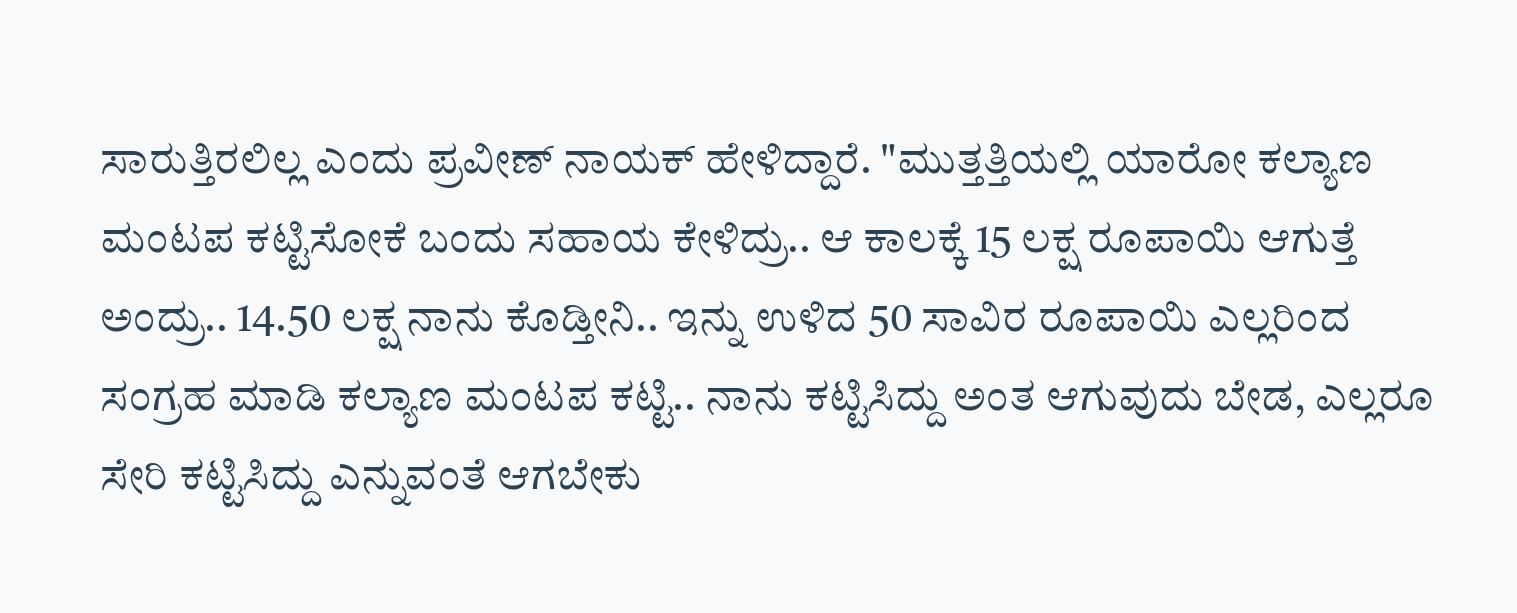ಸಾರುತ್ತಿರಲಿಲ್ಲ ಎಂದು ಪ್ರವೀಣ್ ನಾಯಕ್ ಹೇಳಿದ್ದಾರೆ. "ಮುತ್ತತ್ತಿಯಲ್ಲಿ ಯಾರೋ ಕಲ್ಯಾಣ ಮಂಟಪ ಕಟ್ಟಿಸೋಕೆ ಬಂದು ಸಹಾಯ ಕೇಳಿದ್ರು.. ಆ ಕಾಲಕ್ಕೆ 15 ಲಕ್ಷ ರೂಪಾಯಿ ಆಗುತ್ತೆ ಅಂದ್ರು.. 14.50 ಲಕ್ಷ ನಾನು ಕೊಡ್ತೀನಿ.. ಇನ್ನು ಉಳಿದ 50 ಸಾವಿರ ರೂಪಾಯಿ ಎಲ್ಲರಿಂದ ಸಂಗ್ರಹ ಮಾಡಿ ಕಲ್ಯಾಣ ಮಂಟಪ ಕಟ್ಟಿ.. ನಾನು ಕಟ್ಟಿಸಿದ್ದು ಅಂತ ಆಗುವುದು ಬೇಡ, ಎಲ್ಲರೂ ಸೇರಿ ಕಟ್ಟಿಸಿದ್ದು ಎನ್ನುವಂತೆ ಆಗಬೇಕು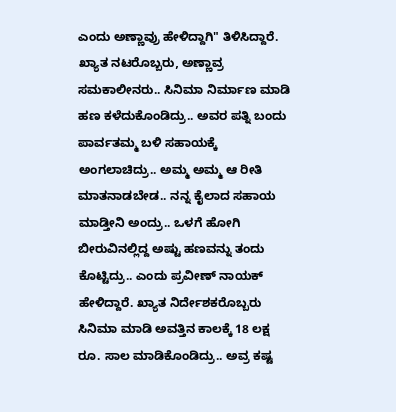ಎಂದು ಅಣ್ಣಾವ್ರು ಹೇಳಿದ್ದಾಗಿ" ತಿಳಿಸಿದ್ದಾರೆ.
ಖ್ಯಾತ ನಟರೊಬ್ಬರು, ಅಣ್ಣಾವ್ರ ಸಮಕಾಲೀನರು.. ಸಿನಿಮಾ ನಿರ್ಮಾಣ ಮಾಡಿ ಹಣ ಕಳೆದುಕೊಂಡಿದ್ರು.. ಅವರ ಪತ್ನಿ ಬಂದು ಪಾರ್ವತಮ್ಮ ಬಳಿ ಸಹಾಯಕ್ಕೆ ಅಂಗಲಾಚಿದ್ರು.. ಅಮ್ಮ ಅಮ್ಮ ಆ ರೀತಿ ಮಾತನಾಡಬೇಡ.. ನನ್ನ ಕೈಲಾದ ಸಹಾಯ ಮಾಡ್ತೀನಿ ಅಂದ್ರು.. ಒಳಗೆ ಹೋಗಿ ಬೀರುವಿನಲ್ಲಿದ್ದ ಅಷ್ಟು ಹಣವನ್ನು ತಂದು ಕೊಟ್ಟಿದ್ರು.. ಎಂದು ಪ್ರವೀಣ್ ನಾಯಕ್ ಹೇಳಿದ್ದಾರೆ. ಖ್ಯಾತ ನಿರ್ದೇಶಕರೊಬ್ಬರು ಸಿನಿಮಾ ಮಾಡಿ ಅವತ್ತಿನ ಕಾಲಕ್ಕೆ 18 ಲಕ್ಷ ರೂ. ಸಾಲ ಮಾಡಿಕೊಂಡಿದ್ರು.. ಅವ್ರ ಕಷ್ಟ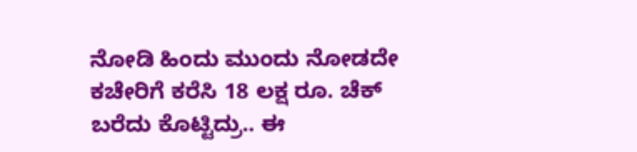ನೋಡಿ ಹಿಂದು ಮುಂದು ನೋಡದೇ ಕಚೇರಿಗೆ ಕರೆಸಿ 18 ಲಕ್ಷ ರೂ. ಚೆಕ್ ಬರೆದು ಕೊಟ್ಟಿದ್ರು.. ಈ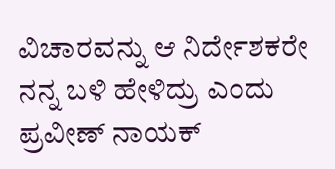ವಿಚಾರವನ್ನು ಆ ನಿರ್ದೇಶಕರೇ ನನ್ನ ಬಳಿ ಹೇಳಿದ್ರು ಎಂದು ಪ್ರವೀಣ್ ನಾಯಕ್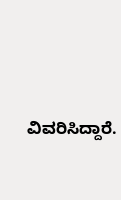ವಿವರಿಸಿದ್ದಾರೆ.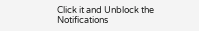Click it and Unblock the Notifications